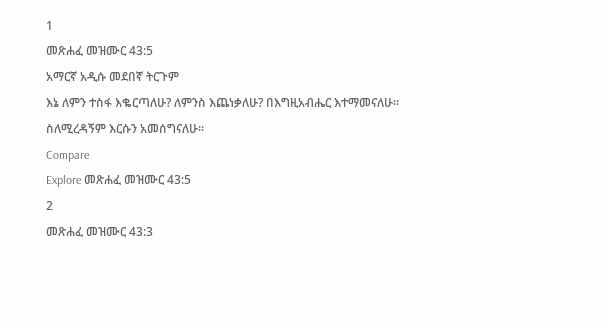1
መጽሐፈ መዝሙር 43:5
አማርኛ አዲሱ መደበኛ ትርጉም
እኔ ለምን ተስፋ እቈርጣለሁ? ለምንስ እጨነቃለሁ? በእግዚአብሔር እተማመናለሁ። ስለሚረዳኝም እርሱን አመሰግናለሁ።
Compare
Explore መጽሐፈ መዝሙር 43:5
2
መጽሐፈ መዝሙር 43:3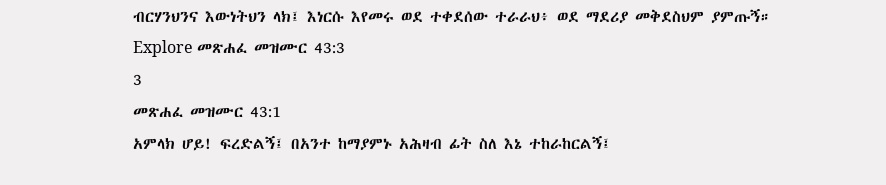ብርሃንህንና እውነትህን ላክ፤ እነርሱ እየመሩ ወደ ተቀደሰው ተራራህ፥ ወደ ማደሪያ መቅደስህም ያምጡኝ።
Explore መጽሐፈ መዝሙር 43:3
3
መጽሐፈ መዝሙር 43:1
አምላክ ሆይ! ፍረድልኝ፤ በአንተ ከማያምኑ አሕዛብ ፊት ስለ እኔ ተከራከርልኝ፤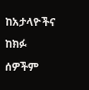ከአታላዮችና ከክፉ ሰዎችም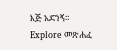እጅ አድነኝ።
Explore መጽሐፈ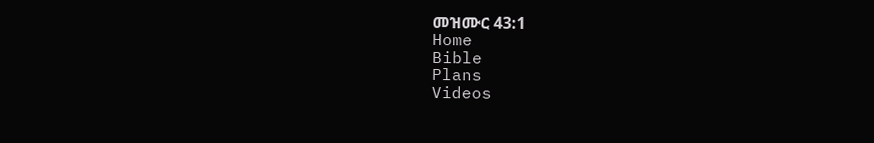መዝሙር 43:1
Home
Bible
Plans
Videos